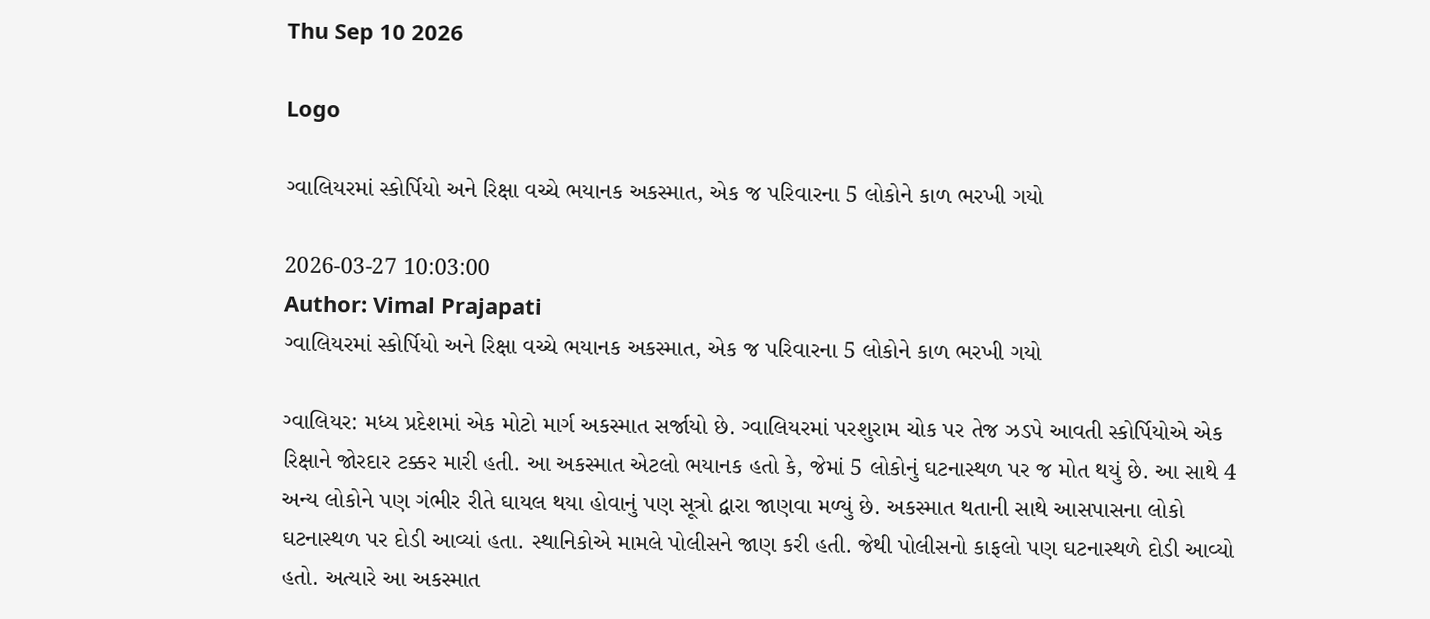Thu Sep 10 2026

Logo

ગ્વાલિયરમાં સ્કોર્પિયો અને રિક્ષા વચ્ચે ભયાનક અકસ્માત, એક જ પરિવારના 5 લોકોને કાળ ભરખી ગયો

2026-03-27 10:03:00
Author: Vimal Prajapati
ગ્વાલિયરમાં સ્કોર્પિયો અને રિક્ષા વચ્ચે ભયાનક અકસ્માત, એક જ પરિવારના 5 લોકોને કાળ ભરખી ગયો

ગ્વાલિયર: મધ્ય પ્રદેશમાં એક મોટો માર્ગ અકસ્માત સર્જાયો છે. ગ્વાલિયરમાં પરશુરામ ચોક પર તેજ ઝડપે આવતી સ્કોર્પિયોએ એક રિક્ષાને જોરદાર ટક્કર મારી હતી. આ અકસ્માત એટલો ભયાનક હતો કે, જેમાં 5 લોકોનું ઘટનાસ્થળ પર જ મોત થયું છે. આ સાથે 4 અન્ય લોકોને પણ ગંભીર રીતે ઘાયલ થયા હોવાનું પણ સૂત્રો દ્વારા જાણવા મળ્યું છે. અકસ્માત થતાની સાથે આસપાસના લોકો ઘટનાસ્થળ પર દોડી આવ્યાં હતા. સ્થાનિકોએ મામલે પોલીસને જાણ કરી હતી. જેથી પોલીસનો કાફલો પણ ઘટનાસ્થળે દોડી આવ્યો હતો. અત્યારે આ અકસ્માત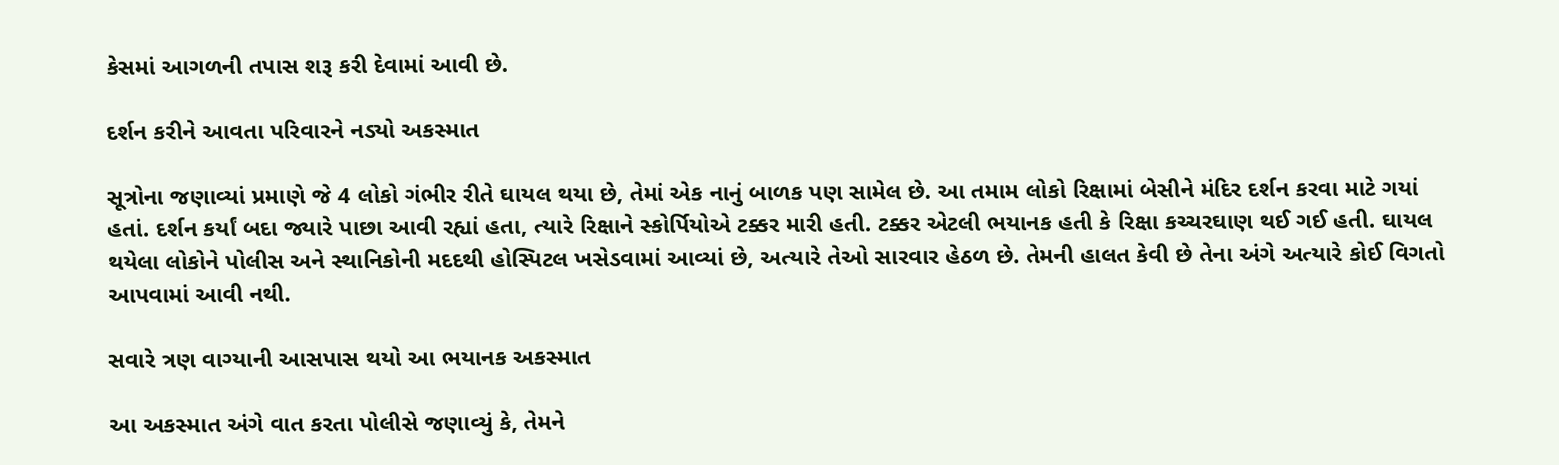કેસમાં આગળની તપાસ શરૂ કરી દેવામાં આવી છે.

દર્શન કરીને આવતા પરિવારને નડ્યો અકસ્માત

સૂત્રોના જણાવ્યાં પ્રમાણે જે 4 લોકો ગંભીર રીતે ઘાયલ થયા છે, તેમાં એક નાનું બાળક પણ સામેલ છે. આ તમામ લોકો રિક્ષામાં બેસીને મંદિર દર્શન કરવા માટે ગયાં હતાં. દર્શન કર્યાં બદા જ્યારે પાછા આવી રહ્યાં હતા, ત્યારે રિક્ષાને સ્કોર્પિયોએ ટક્કર મારી હતી. ટક્કર એટલી ભયાનક હતી કે રિક્ષા કચ્ચરઘાણ થઈ ગઈ હતી. ઘાયલ થયેલા લોકોને પોલીસ અને સ્થાનિકોની મદદથી હોસ્પિટલ ખસેડવામાં આવ્યાં છે, અત્યારે તેઓ સારવાર હેઠળ છે. તેમની હાલત કેવી છે તેના અંગે અત્યારે કોઈ વિગતો આપવામાં આવી નથી.

સવારે ત્રણ વાગ્યાની આસપાસ થયો આ ભયાનક અકસ્માત

આ અકસ્માત અંગે વાત કરતા પોલીસે જણાવ્યું કે, તેમને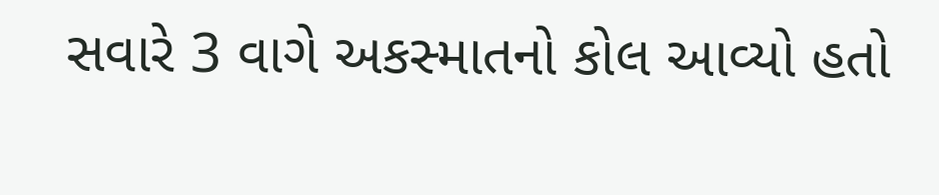સવારે 3 વાગે અકસ્માતનો કોલ આવ્યો હતો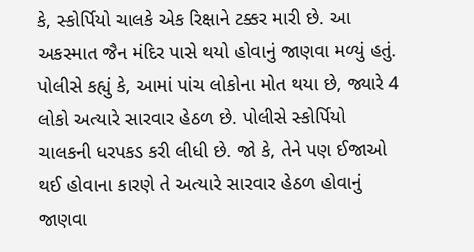કે, સ્કોર્પિયો ચાલકે એક રિક્ષાને ટક્કર મારી છે. આ અકસ્માત જૈન મંદિર પાસે થયો હોવાનું જાણવા મળ્યું હતું. પોલીસે કહ્યું કે, આમાં પાંચ લોકોના મોત થયા છે, જ્યારે 4 લોકો અત્યારે સારવાર હેઠળ છે. પોલીસે સ્કોર્પિયો ચાલકની ધરપકડ કરી લીધી છે. જો કે, તેને પણ ઈજાઓ થઈ હોવાના કારણે તે અત્યારે સારવાર હેઠળ હોવાનું જાણવા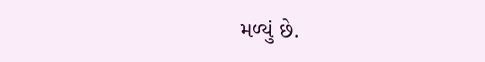મળ્યું છે.